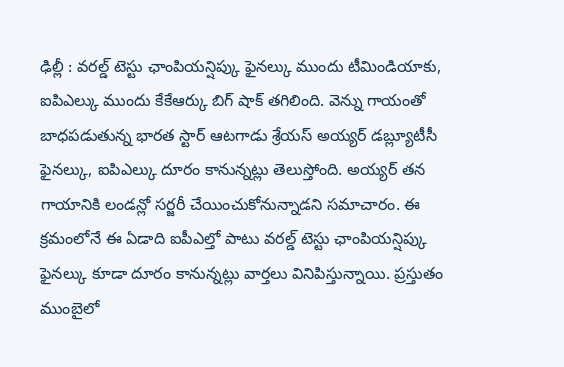ఢిల్లీ : వరల్డ్ టెస్టు ఛాంపియన్షిప్కు ఫైనల్కు ముందు టీమిండియాకు, ఐపిఎల్కు ముందు కేకేఆర్కు బిగ్ షాక్ తగిలింది. వెన్ను గాయంతో బాధపడుతున్న భారత స్టార్ ఆటగాడు శ్రేయస్ అయ్యర్ డబ్ల్యూటీసీ ఫైనల్కు, ఐపిఎల్కు దూరం కానున్నట్లు తెలుస్తోంది. అయ్యర్ తన గాయానికి లండన్లో సర్జరీ చేయించుకోనున్నాడని సమాచారం. ఈ క్రమంలోనే ఈ ఏడాది ఐపీఎల్తో పాటు వరల్డ్ టెస్టు ఛాంపియన్షిప్కు ఫైనల్కు కూడా దూరం కానున్నట్లు వార్తలు వినిపిస్తున్నాయి. ప్రస్తుతం ముంబైలో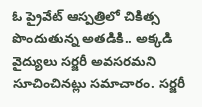ఓ ప్రైవేట్ ఆస్పత్రిలో చికిత్స పొందుతున్న అతడికి.. అక్కడి వైద్యులు సర్జరీ అవసరమని సూచించినట్లు సమాచారం. సర్జరీ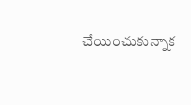చేయించుకున్నాక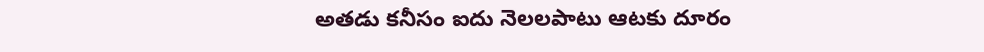అతడు కనీసం ఐదు నెలలపాటు ఆటకు దూరం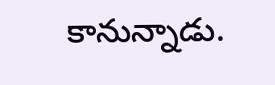కానున్నాడు.